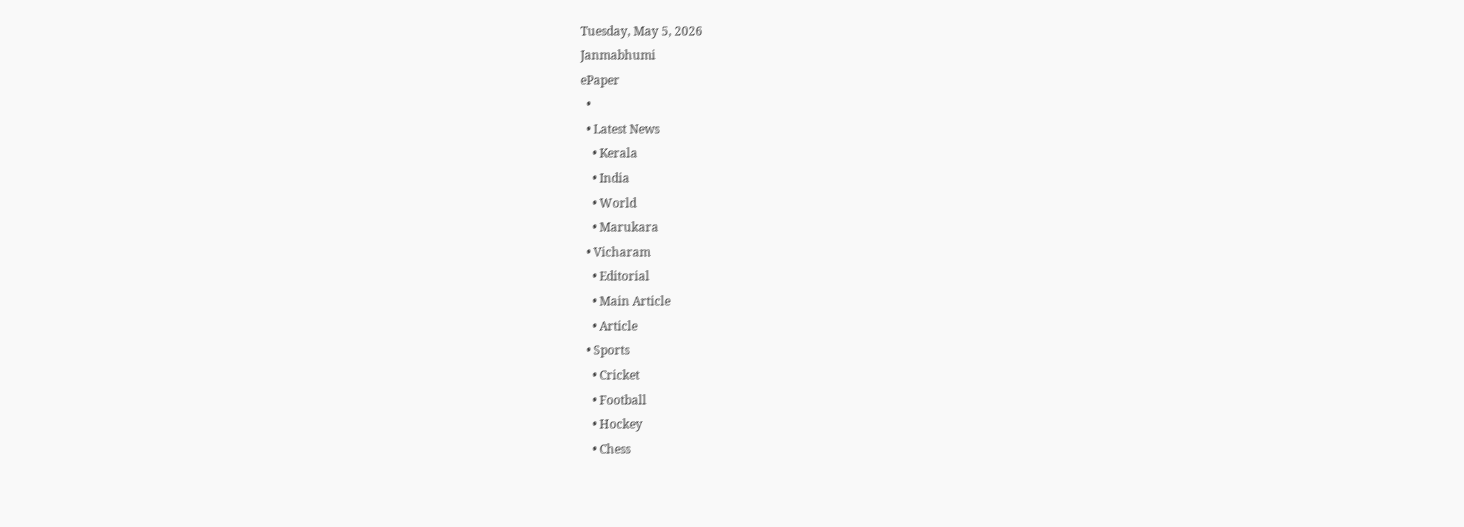Tuesday, May 5, 2026
Janmabhumi
ePaper
  •
  • Latest News
    • Kerala
    • India
    • World
    • Marukara
  • Vicharam
    • Editorial
    • Main Article
    • Article
  • Sports
    • Cricket
    • Football
    • Hockey
    • Chess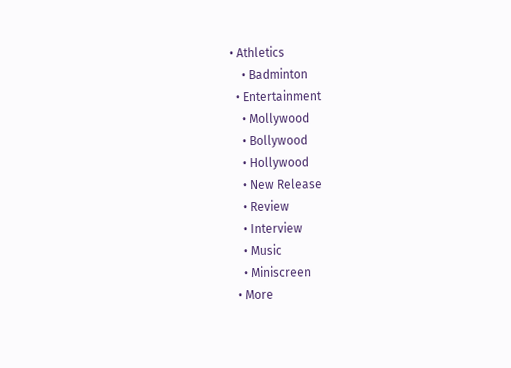• Athletics
    • Badminton
  • Entertainment
    • Mollywood
    • Bollywood
    • Hollywood
    • New Release
    • Review
    • Interview
    • Music
    • Miniscreen
  • More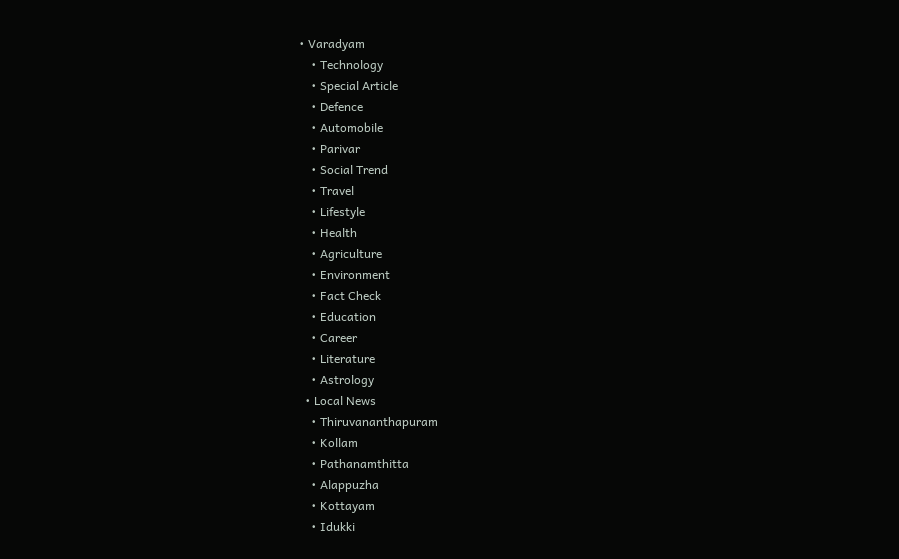• Varadyam
    • Technology
    • Special Article
    • Defence
    • Automobile
    • Parivar
    • Social Trend
    • Travel
    • Lifestyle
    • Health
    • Agriculture
    • Environment
    • Fact Check
    • Education
    • Career
    • Literature
    • Astrology
  • Local News
    • Thiruvananthapuram
    • Kollam
    • Pathanamthitta
    • Alappuzha
    • Kottayam
    • Idukki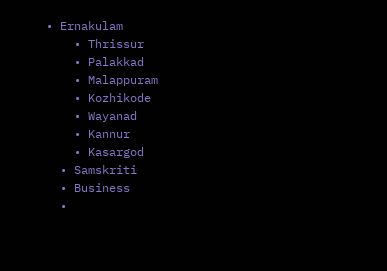• Ernakulam
    • Thrissur
    • Palakkad
    • Malappuram
    • Kozhikode
    • Wayanad
    • Kannur
    • Kasargod
  • Samskriti
  • Business
  •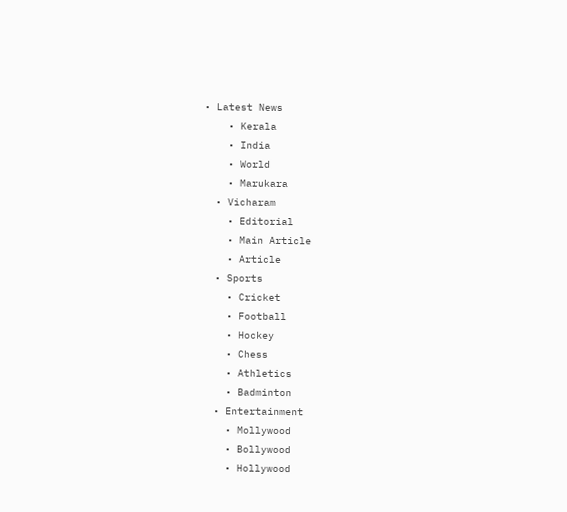• Latest News
    • Kerala
    • India
    • World
    • Marukara
  • Vicharam
    • Editorial
    • Main Article
    • Article
  • Sports
    • Cricket
    • Football
    • Hockey
    • Chess
    • Athletics
    • Badminton
  • Entertainment
    • Mollywood
    • Bollywood
    • Hollywood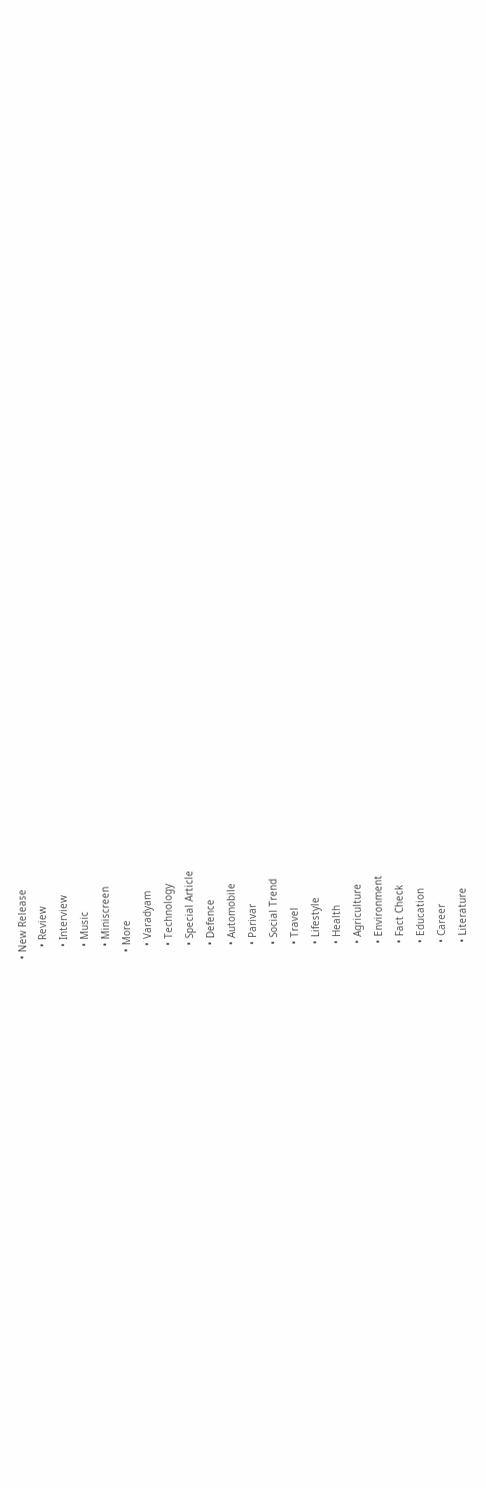• New Release
    • Review
    • Interview
    • Music
    • Miniscreen
  • More
    • Varadyam
    • Technology
    • Special Article
    • Defence
    • Automobile
    • Parivar
    • Social Trend
    • Travel
    • Lifestyle
    • Health
    • Agriculture
    • Environment
    • Fact Check
    • Education
    • Career
    • Literature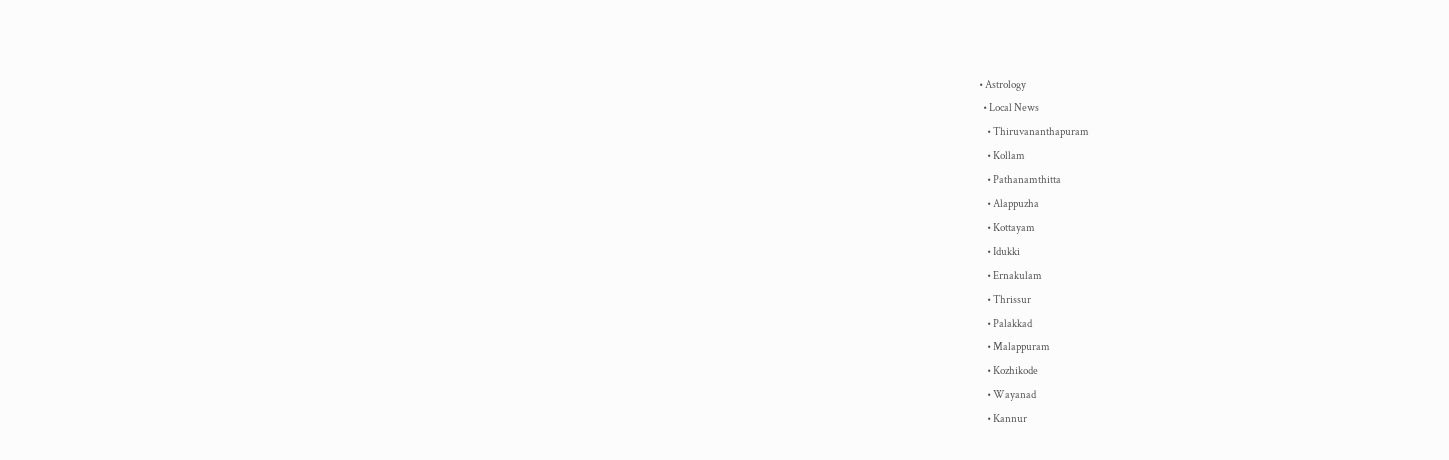• Astrology
  • Local News
    • Thiruvananthapuram
    • Kollam
    • Pathanamthitta
    • Alappuzha
    • Kottayam
    • Idukki
    • Ernakulam
    • Thrissur
    • Palakkad
    • Malappuram
    • Kozhikode
    • Wayanad
    • Kannur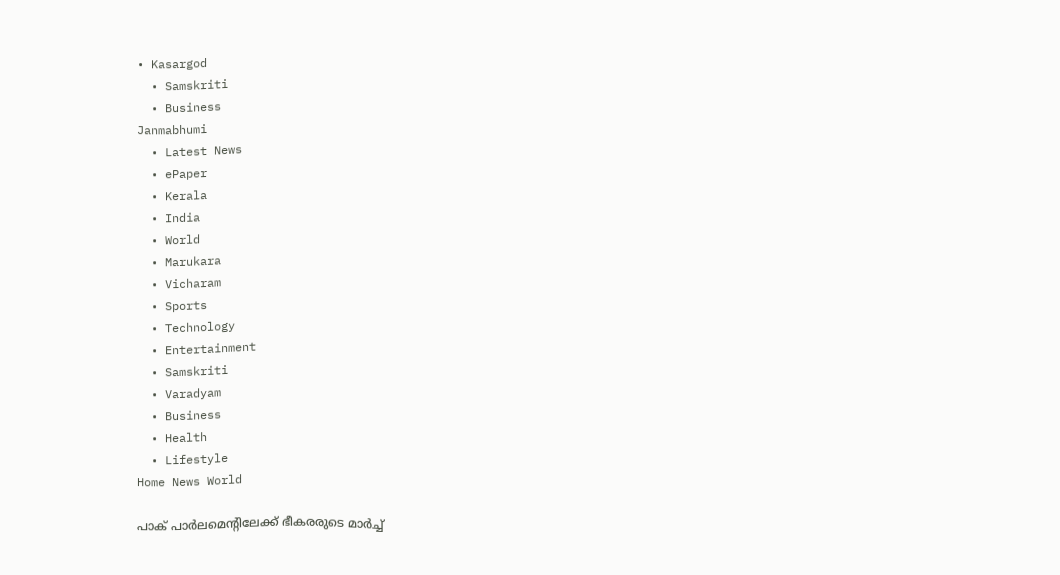• Kasargod
  • Samskriti
  • Business
Janmabhumi
  • Latest News
  • ePaper
  • Kerala
  • India
  • World
  • Marukara
  • Vicharam
  • Sports
  • Technology
  • Entertainment
  • Samskriti
  • Varadyam
  • Business
  • Health
  • Lifestyle
Home News World

പാക്‌ പാര്‍ലമെന്റിലേക്ക്‌ ഭീകരരുടെ മാര്‍ച്ച്‌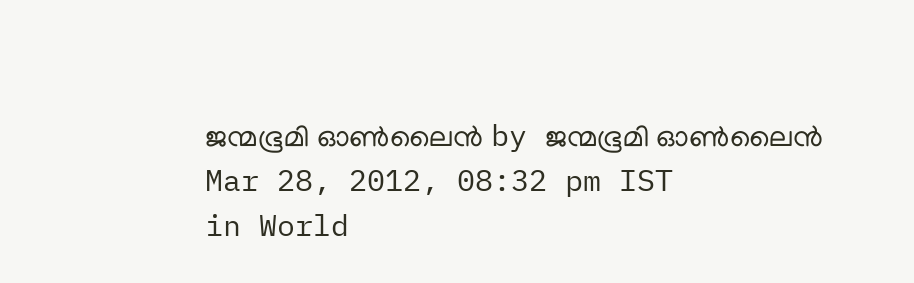ജന്മഭൂമി ഓണ്‍ലൈന്‍ by ജന്മഭൂമി ഓണ്‍ലൈന്‍
Mar 28, 2012, 08:32 pm IST
in World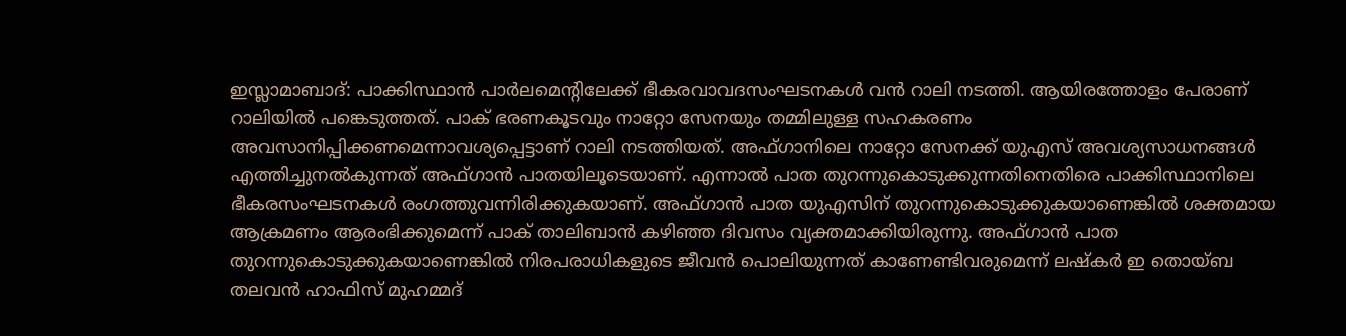ഇസ്ലാമാബാദ്‌: പാക്കിസ്ഥാന്‍ പാര്‍ലമെന്റിലേക്ക്‌ ഭീകരവാവദസംഘടനകള്‍ വന്‍ റാലി നടത്തി. ആയിരത്തോളം പേരാണ്‌ റാലിയില്‍ പങ്കെടുത്തത്‌. പാക്‌ ഭരണകൂടവും നാറ്റോ സേനയും തമ്മിലുള്ള സഹകരണം അവസാനിപ്പിക്കണമെന്നാവശ്യപ്പെട്ടാണ്‌ റാലി നടത്തിയത്‌. അഫ്ഗാനിലെ നാറ്റോ സേനക്ക്‌ യുഎസ്‌ അവശ്യസാധനങ്ങള്‍ എത്തിച്ചുനല്‍കുന്നത്‌ അഫ്ഗാന്‍ പാതയിലൂടെയാണ്‌. എന്നാല്‍ പാത തുറന്നുകൊടുക്കുന്നതിനെതിരെ പാക്കിസ്ഥാനിലെ ഭീകരസംഘടനകള്‍ രംഗത്തുവന്നിരിക്കുകയാണ്‌. അഫ്ഗാന്‍ പാത യുഎസിന്‌ തുറന്നുകൊടുക്കുകയാണെങ്കില്‍ ശക്തമായ ആക്രമണം ആരംഭിക്കുമെന്ന്‌ പാക്‌ താലിബാന്‍ കഴിഞ്ഞ ദിവസം വ്യക്തമാക്കിയിരുന്നു. അഫ്ഗാന്‍ പാത തുറന്നുകൊടുക്കുകയാണെങ്കില്‍ നിരപരാധികളുടെ ജീവന്‍ പൊലിയുന്നത്‌ കാണേണ്ടിവരുമെന്ന്‌ ലഷ്കര്‍ ഇ തൊയ്ബ തലവന്‍ ഹാഫിസ്‌ മുഹമ്മദ്‌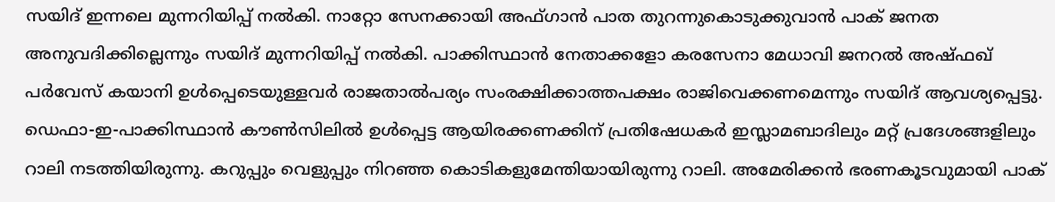സയിദ്‌ ഇന്നലെ മുന്നറിയിപ്പ്‌ നല്‍കി. നാറ്റോ സേനക്കായി അഫ്ഗാന്‍ പാത തുറന്നുകൊടുക്കുവാന്‍ പാക്‌ ജനത അനുവദിക്കില്ലെന്നും സയിദ്‌ മുന്നറിയിപ്പ്‌ നല്‍കി. പാക്കിസ്ഥാന്‍ നേതാക്കളോ കരസേനാ മേധാവി ജനറല്‍ അഷ്ഫഖ്‌ പര്‍വേസ്‌ കയാനി ഉള്‍പ്പെടെയുള്ളവര്‍ രാജതാല്‍പര്യം സംരക്ഷിക്കാത്തപക്ഷം രാജിവെക്കണമെന്നും സയിദ്‌ ആവശ്യപ്പെട്ടു. ഡെഫാ-ഇ-പാക്കിസ്ഥാന്‍ കൗണ്‍സിലില്‍ ഉള്‍പ്പെട്ട ആയിരക്കണക്കിന്‌ പ്രതിഷേധകര്‍ ഇസ്ലാമബാദിലും മറ്റ്‌ പ്രദേശങ്ങളിലും റാലി നടത്തിയിരുന്നു. കറുപ്പും വെളുപ്പും നിറഞ്ഞ കൊടികളുമേന്തിയായിരുന്നു റാലി. അമേരിക്കന്‍ ഭരണകൂടവുമായി പാക്‌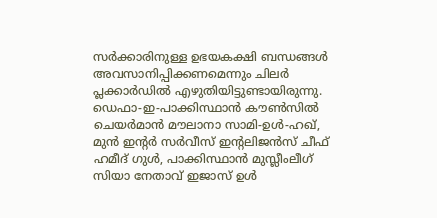സര്‍ക്കാരിനുള്ള ഉഭയകക്ഷി ബന്ധങ്ങള്‍ അവസാനിപ്പിക്കണമെന്നും ചിലര്‍ പ്ലക്കാര്‍ഡില്‍ എഴുതിയിട്ടുണ്ടായിരുന്നു. ഡെഫാ-ഇ-പാക്കിസ്ഥാന്‍ കൗണ്‍സില്‍ ചെയര്‍മാന്‍ മൗലാനാ സാമി-ഉള്‍-ഹഖ്‌, മുന്‍ ഇന്റര്‍ സര്‍വീസ്‌ ഇന്റലിജന്‍സ്‌ ചീഫ്‌ ഹമീദ്‌ ഗുള്‍, പാക്കിസ്ഥാന്‍ മുസ്ലീംലീഗ്‌ സിയാ നേതാവ്‌ ഇജാസ്‌ ഉള്‍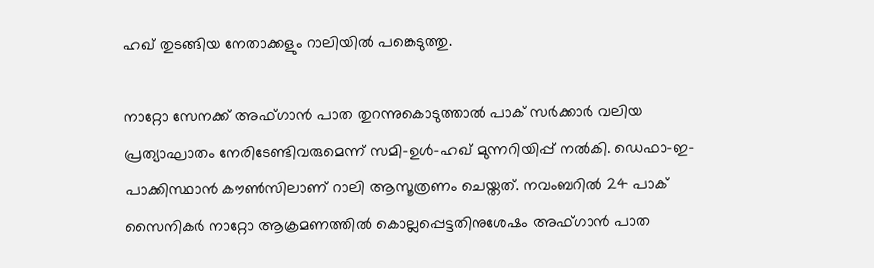ഹഖ്‌ തുടങ്ങിയ നേതാക്കളും റാലിയില്‍ പങ്കെടുത്തു.

നാറ്റോ സേനക്ക്‌ അഫ്ഗാന്‍ പാത തുറന്നുകൊടുത്താല്‍ പാക്‌ സര്‍ക്കാര്‍ വലിയ പ്രത്യാഘാതം നേരിടേണ്ടിവരുമെന്ന്‌ സമി-ഉള്‍-ഹഖ്‌ മുന്നറിയിപ്പ്‌ നല്‍കി. ഡെഫാ-ഇ-പാക്കിസ്ഥാന്‍ കൗണ്‍സിലാണ്‌ റാലി ആസൂത്രണം ചെയ്തത്‌. നവംബറില്‍ 24 പാക്‌ സൈനികര്‍ നാറ്റോ ആക്രമണത്തില്‍ കൊല്ലപ്പെട്ടതിനുശേഷം അഫ്ഗാന്‍ പാത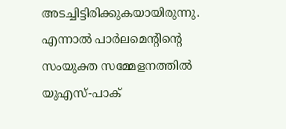അടച്ചിട്ടിരിക്കുകയായിരുന്നു. എന്നാല്‍ പാര്‍ലമെന്റിന്റെ സംയുക്ത സമ്മേളനത്തില്‍ യുഎസ്‌-പാക്‌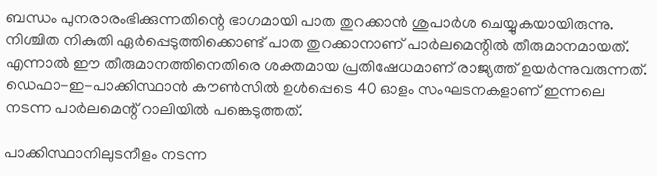ബന്ധം പുനരാരംഭിക്കുന്നതിന്റെ ഭാഗമായി പാത തുറക്കാന്‍ ശുപാര്‍ശ ചെയ്യുകയായിരുന്നു. നിശ്ചിത നികുതി ഏര്‍പ്പെടുത്തിക്കൊണ്ട്‌ പാത തുറക്കാനാണ്‌ പാര്‍ലമെന്റില്‍ തീരുമാനമായത്‌. എന്നാല്‍ ഈ തീരുമാനത്തിനെതിരെ ശക്തമായ പ്രതിഷേധമാണ്‌ രാജ്യത്ത്‌ ഉയര്‍ന്നുവരുന്നത്‌. ഡെഫാ-ഇ-പാക്കിസ്ഥാന്‍ കൗണ്‍സില്‍ ഉള്‍പ്പെടെ 40 ഓളം സംഘടനകളാണ്‌ ഇന്നലെ നടന്ന പാര്‍ലമെന്റ്‌ റാലിയില്‍ പങ്കെടുത്തത്‌.

പാക്കിസ്ഥാനിലുടനീളം നടന്ന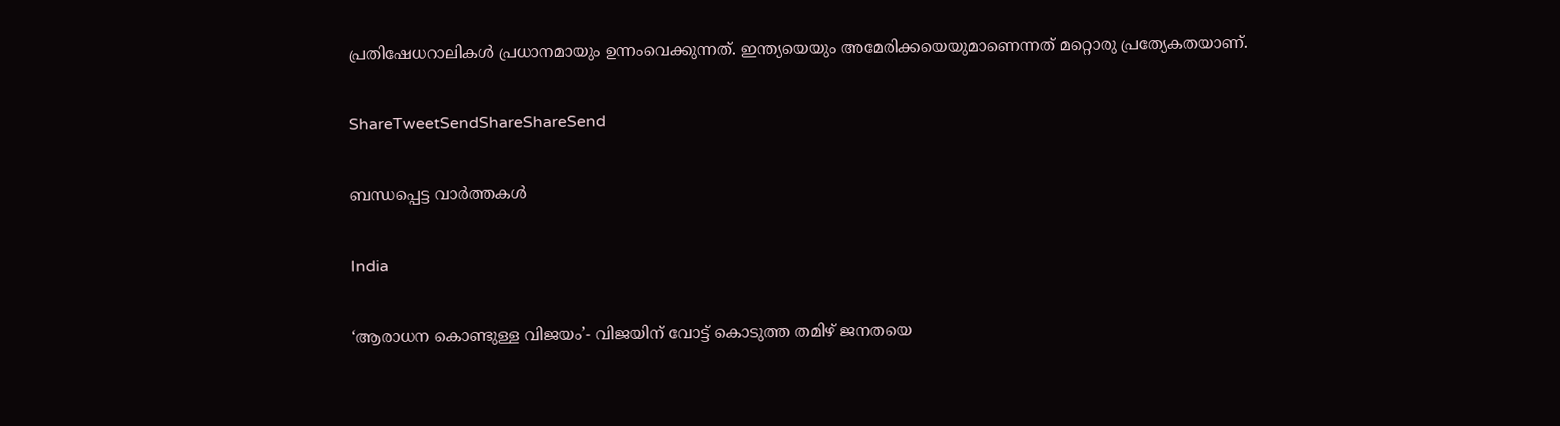പ്രതിഷേധറാലികള്‍ പ്രധാനമായും ഉന്നംവെക്കുന്നത്‌. ഇന്ത്യയെയും അമേരിക്കയെയുമാണെന്നത്‌ മറ്റൊരു പ്രത്യേകതയാണ്‌.

ShareTweetSendShareShareSend

ബന്ധപ്പെട്ട വാര്‍ത്തകള്‍

India

‘ആരാധന കൊണ്ടുള്ള വിജയം’- വിജയിന് വോട്ട് കൊടുത്ത തമിഴ് ജനതയെ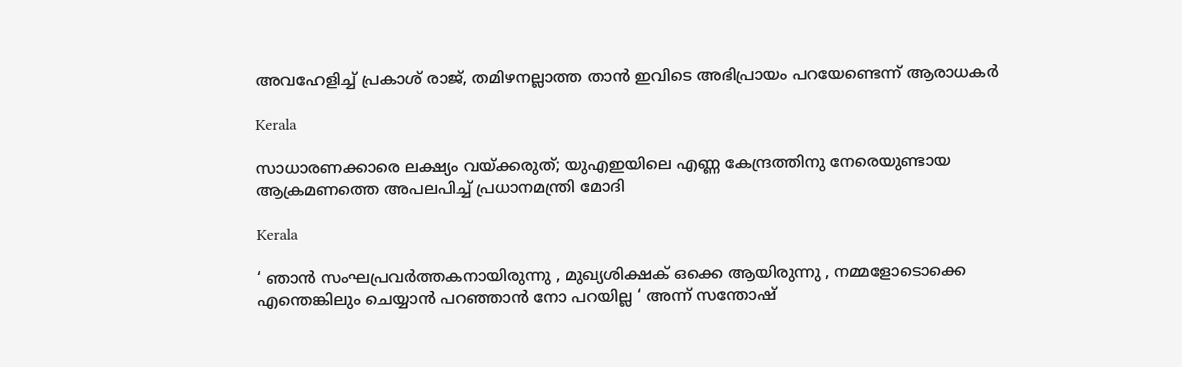അവഹേളിച്ച് പ്രകാശ് രാജ്, തമിഴനല്ലാത്ത താൻ ഇവിടെ അഭിപ്രായം പറയേണ്ടെന്ന് ആരാധകർ

Kerala

സാധാരണക്കാരെ ലക്ഷ്യം വയ്‌ക്കരുത്; യുഎഇയിലെ എണ്ണ കേന്ദ്രത്തിനു നേരെയുണ്ടായ ആക്രമണത്തെ അപലപിച്ച് പ്രധാനമന്ത്രി മോദി

Kerala

‘ ഞാന്‍ സംഘപ്രവര്‍ത്തകനായിരുന്നു , മുഖ്യശിക്ഷക് ഒക്കെ ആയിരുന്നു , നമ്മളോടൊക്കെ എന്തെങ്കിലും ചെയ്യാൻ പറഞ്ഞാൻ നോ പറയില്ല ‘ അന്ന് സന്തോഷ്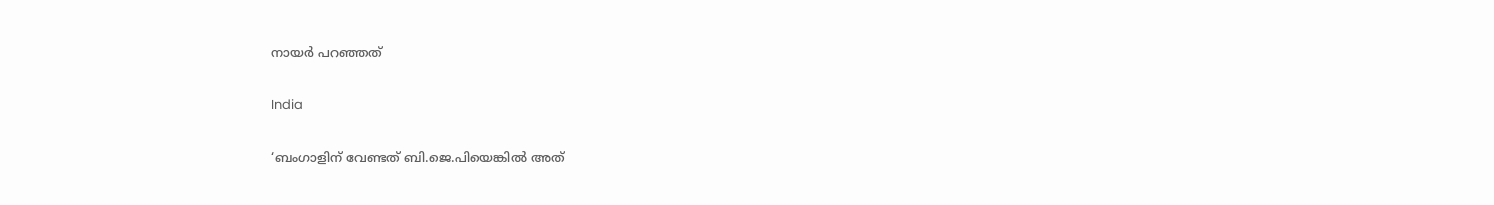നായർ പറഞ്ഞത്

India

‘ബംഗാളിന് വേണ്ടത് ബി.ജെ.പിയെങ്കിൽ അത്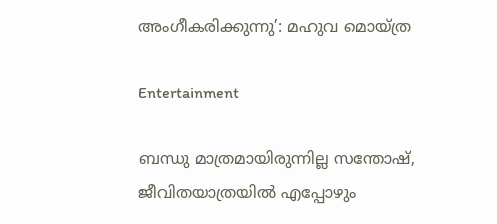അംഗീകരിക്കുന്നു’: മഹുവ മൊയ്ത്ര

Entertainment

ബന്ധു മാത്രമായിരുന്നില്ല സന്തോഷ്, ജീവിതയാത്രയിൽ എപ്പോഴും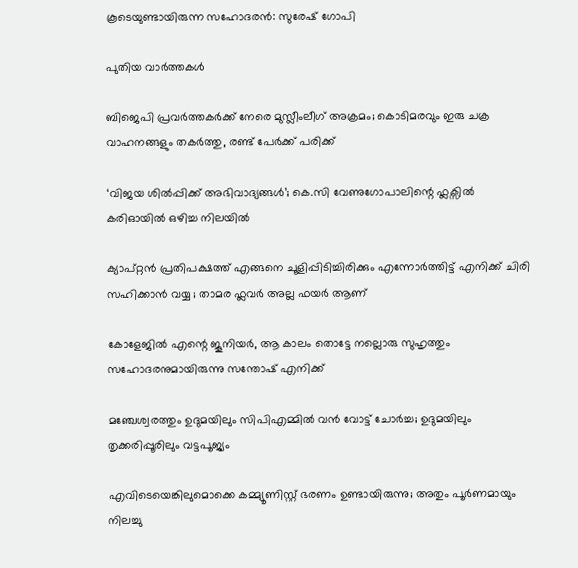കൂടെയുണ്ടായിരുന്ന സഹോദരൻ: സുരേഷ് ഗോപി

പുതിയ വാര്‍ത്തകള്‍

ബിജെപി പ്രവര്‍ത്തകര്‍ക്ക് നേരെ മുസ്ലീംലീഗ് അക്രമം; കൊടിമരവും ഇരു ചക്ര വാഹനങ്ങളും തകര്‍ത്തു, രണ്ട് പേര്‍ക്ക് പരിക്ക്

‘വിജയ ശിൽപ്പിക്ക് അഭിവാദ്യങ്ങൾ’; കെ.സി വേണുഗോപാലിന്റെ ഫ്ലക്സിൽ കരിഓയിൽ ഒഴിച്ച നിലയിൽ

ക്യാപ്റ്റൻ പ്രതിപക്ഷത്ത് എങ്ങനെ ചൂളിപ്പിടിച്ചിരിക്കും എന്നോർത്തിട്ട് എനിക്ക് ചിരി സഹിക്കാൻ വയ്യ ; താമര ഫ്ലവർ അല്ല ഫയർ ആണ്

കോളേജില്‍ എന്റെ ജൂനിയർ, ആ കാലം തൊട്ടേ നല്ലൊരു സുഹൃത്തും സഹോദരനുമായിരുന്നു സന്തോഷ് എനിക്ക്

മഞ്ചേശ്വരത്തും ഉദുമയിലും സിപിഎമ്മില്‍ വന്‍ വോട്ട് ചോര്‍ച്ച; ഉദുമയിലും തൃക്കരിപ്പൂരിലും വട്ടപൂജ്യം

എവിടെയെങ്കിലുമൊക്കെ കമ്മ്യൂണിസ്റ്റ് ഭരണം ഉണ്ടായിരുന്നു; അതും പൂര്‍ണമായും നിലച്ചു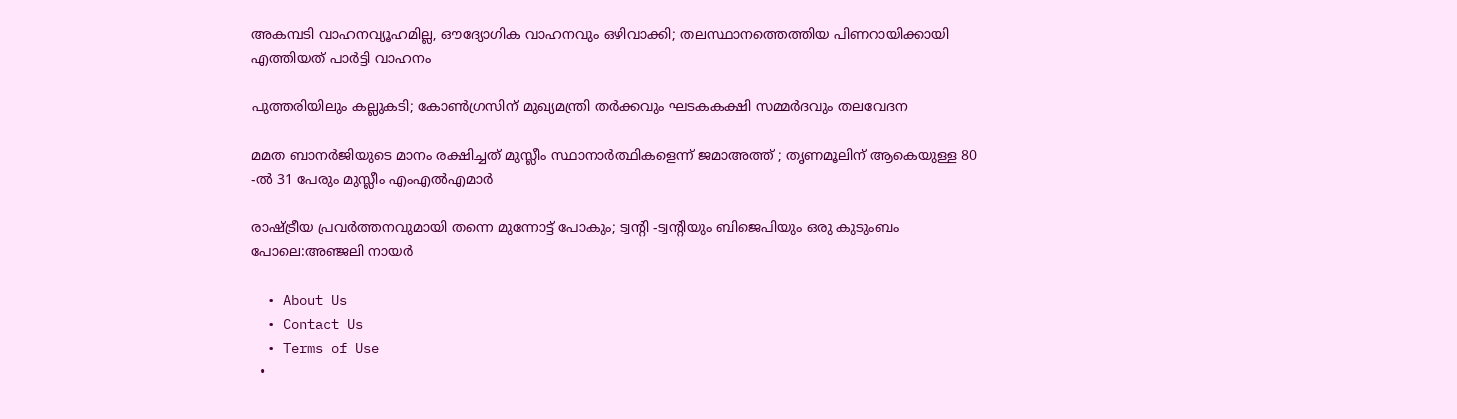അകമ്പടി വാഹനവ്യൂഹമില്ല, ഔദ്യോഗിക വാഹനവും ഒഴിവാക്കി; തലസ്ഥാനത്തെത്തിയ പിണറായിക്കായി എത്തിയത് പാർട്ടി വാഹനം

പുത്തരിയിലും കല്ലുകടി; കോണ്‍ഗ്രസിന് മുഖ്യമന്ത്രി തര്‍ക്കവും ഘടകകക്ഷി സമ്മര്‍ദവും തലവേദന

മമത ബാനർജിയുടെ മാനം രക്ഷിച്ചത് മുസ്ലീം സ്ഥാനാർത്ഥികളെന്ന് ജമാഅത്ത് ; തൃണമൂലിന് ആകെയുള്ള 80 -ൽ 31 പേരും മുസ്ലീം എംഎൽഎമാർ

രാഷ്‌ട്രീയ പ്രവര്‍ത്തനവുമായി തന്നെ മുന്നോട്ട് പോകും; ട്വന്റി -ട്വന്റിയും ബിജെപിയും ഒരു കുടുംബം പോലെ:അഞ്ജലി നായര്‍

  • About Us
  • Contact Us
  • Terms of Use
  •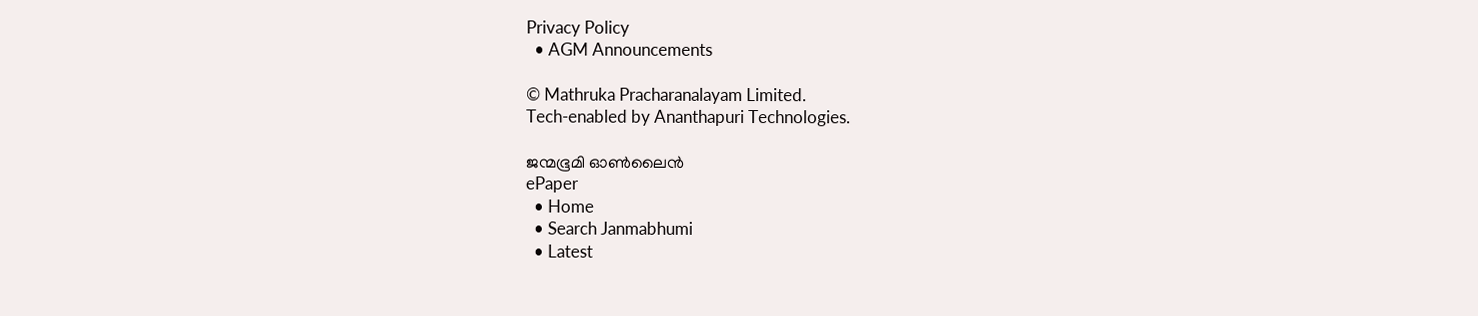Privacy Policy
  • AGM Announcements

© Mathruka Pracharanalayam Limited.
Tech-enabled by Ananthapuri Technologies.

ജന്മഭൂമി ഓണ്‍ലൈന്‍
ePaper
  • Home
  • Search Janmabhumi
  • Latest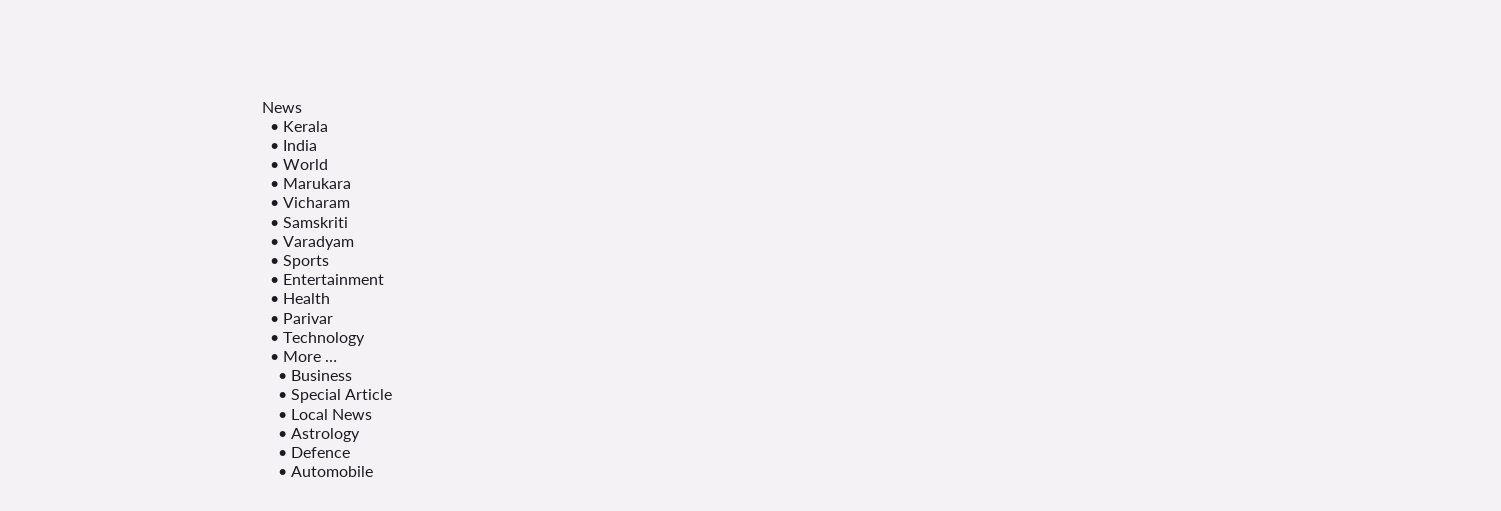News
  • Kerala
  • India
  • World
  • Marukara
  • Vicharam
  • Samskriti
  • Varadyam
  • Sports
  • Entertainment
  • Health
  • Parivar
  • Technology
  • More …
    • Business
    • Special Article
    • Local News
    • Astrology
    • Defence
    • Automobile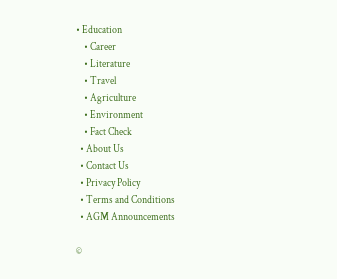• Education
    • Career
    • Literature
    • Travel
    • Agriculture
    • Environment
    • Fact Check
  • About Us
  • Contact Us
  • Privacy Policy
  • Terms and Conditions
  • AGM Announcements

©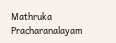Mathruka Pracharanalayam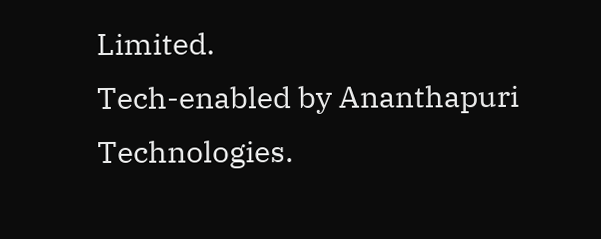Limited.
Tech-enabled by Ananthapuri Technologies.